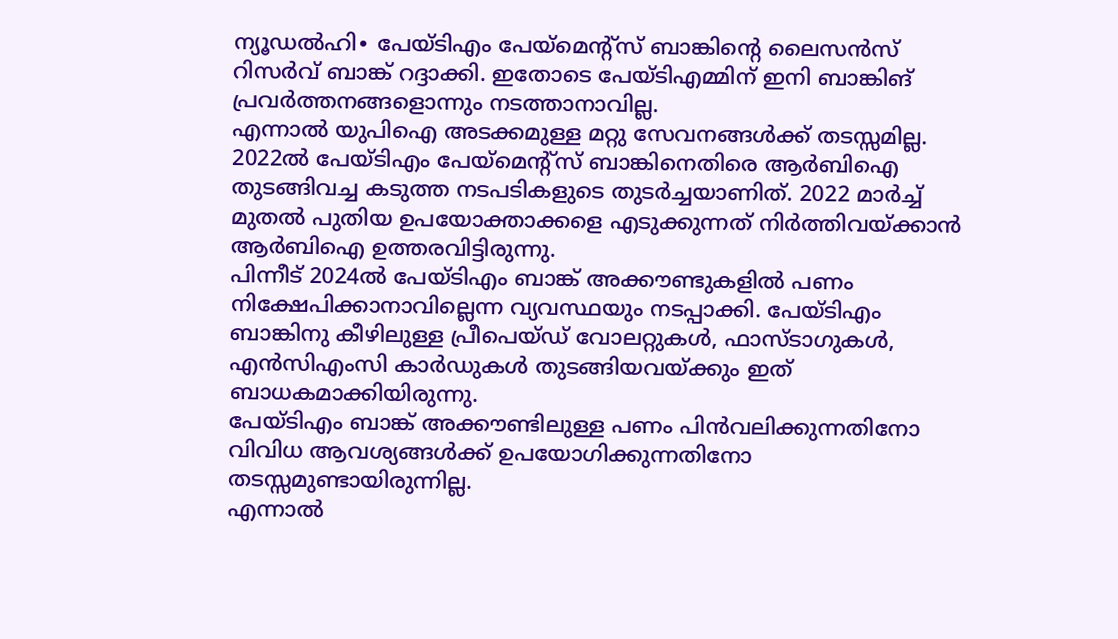ന്യൂഡൽഹി∙ പേയ്ടിഎം പേയ്മെന്റ്സ് ബാങ്കിന്റെ ലൈസൻസ് റിസർവ് ബാങ്ക് റദ്ദാക്കി. ഇതോടെ പേയ്ടിഎമ്മിന് ഇനി ബാങ്കിങ് പ്രവർത്തനങ്ങളൊന്നും നടത്താനാവില്ല.
എന്നാൽ യുപിഐ അടക്കമുള്ള മറ്റു സേവനങ്ങൾക്ക് തടസ്സമില്ല.
2022ൽ പേയ്ടിഎം പേയ്മെന്റ്സ് ബാങ്കിനെതിരെ ആർബിഐ തുടങ്ങിവച്ച കടുത്ത നടപടികളുടെ തുടർച്ചയാണിത്. 2022 മാർച്ച് മുതൽ പുതിയ ഉപയോക്താക്കളെ എടുക്കുന്നത് നിർത്തിവയ്ക്കാൻ ആർബിഐ ഉത്തരവിട്ടിരുന്നു.
പിന്നീട് 2024ൽ പേയ്ടിഎം ബാങ്ക് അക്കൗണ്ടുകളിൽ പണം നിക്ഷേപിക്കാനാവില്ലെന്ന വ്യവസ്ഥയും നടപ്പാക്കി. പേയ്ടിഎം ബാങ്കിനു കീഴിലുള്ള പ്രീപെയ്ഡ് വോലറ്റുകൾ, ഫാസ്ടാഗുകൾ, എൻസിഎംസി കാർഡുകൾ തുടങ്ങിയവയ്ക്കും ഇത് ബാധകമാക്കിയിരുന്നു.
പേയ്ടിഎം ബാങ്ക് അക്കൗണ്ടിലുള്ള പണം പിൻവലിക്കുന്നതിനോ വിവിധ ആവശ്യങ്ങൾക്ക് ഉപയോഗിക്കുന്നതിനോ തടസ്സമുണ്ടായിരുന്നില്ല.
എന്നാൽ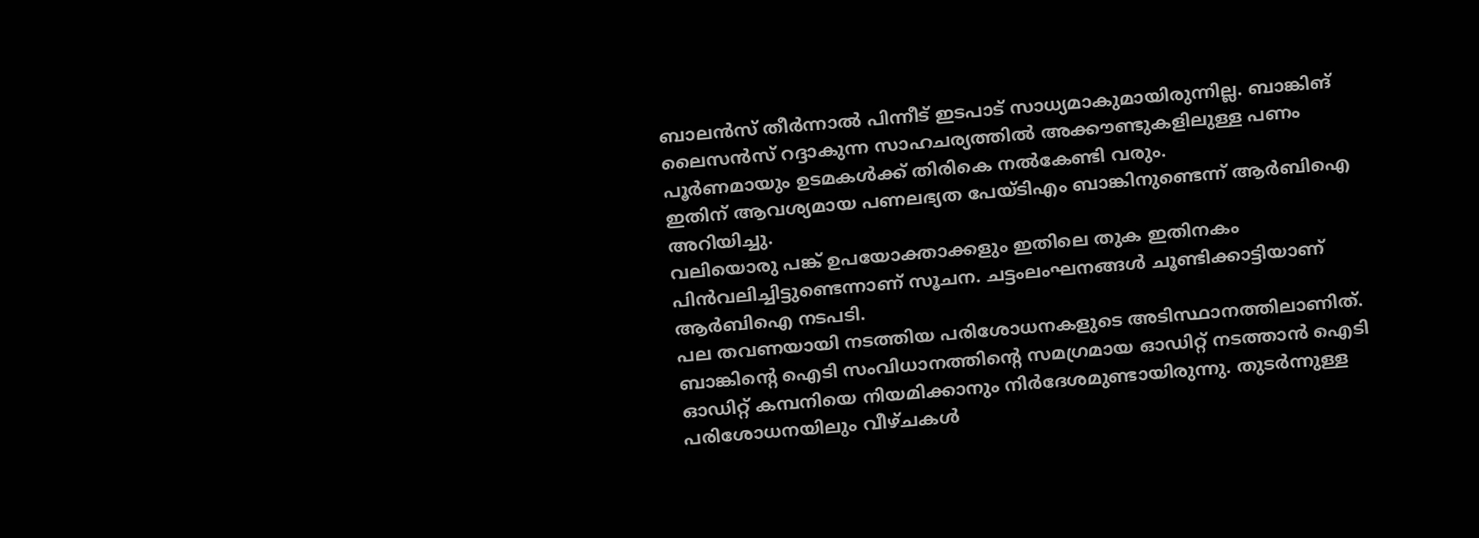ബാലൻസ് തീർന്നാൽ പിന്നീട് ഇടപാട് സാധ്യമാകുമായിരുന്നില്ല. ബാങ്കിങ് ലൈസൻസ് റദ്ദാകുന്ന സാഹചര്യത്തിൽ അക്കൗണ്ടുകളിലുള്ള പണം പൂർണമായും ഉടമകൾക്ക് തിരികെ നൽകേണ്ടി വരും.
ഇതിന് ആവശ്യമായ പണലഭ്യത പേയ്ടിഎം ബാങ്കിനുണ്ടെന്ന് ആർബിഐ അറിയിച്ചു.
വലിയൊരു പങ്ക് ഉപയോക്താക്കളും ഇതിലെ തുക ഇതിനകം പിൻവലിച്ചിട്ടുണ്ടെന്നാണ് സൂചന. ചട്ടംലംഘനങ്ങൾ ചൂണ്ടിക്കാട്ടിയാണ് ആർബിഐ നടപടി.
പല തവണയായി നടത്തിയ പരിശോധനകളുടെ അടിസ്ഥാനത്തിലാണിത്.
ബാങ്കിന്റെ ഐടി സംവിധാനത്തിന്റെ സമഗ്രമായ ഓഡിറ്റ് നടത്താൻ ഐടി ഓഡിറ്റ് കമ്പനിയെ നിയമിക്കാനും നിർദേശമുണ്ടായിരുന്നു. തുടർന്നുള്ള പരിശോധനയിലും വീഴ്ചകൾ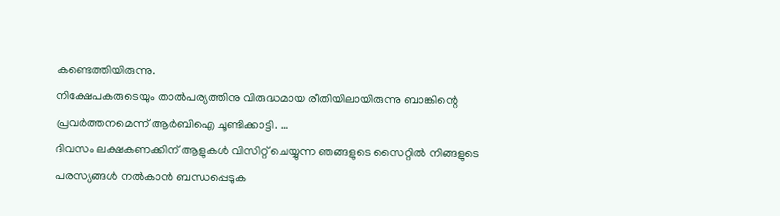കണ്ടെത്തിയിരുന്നു.
നിക്ഷേപകരുടെയും താൽപര്യത്തിനു വിരുദ്ധമായ രീതിയിലായിരുന്നു ബാങ്കിന്റെ പ്രവർത്തനമെന്ന് ആർബിഐ ചൂണ്ടിക്കാട്ടി. …
ദിവസം ലക്ഷകണക്കിന് ആളുകൾ വിസിറ്റ് ചെയ്യുന്ന ഞങ്ങളുടെ സൈറ്റിൽ നിങ്ങളുടെ പരസ്യങ്ങൾ നൽകാൻ ബന്ധപ്പെടുക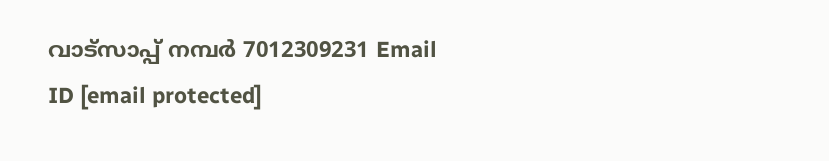വാട്സാപ്പ് നമ്പർ 7012309231 Email ID [email protected]